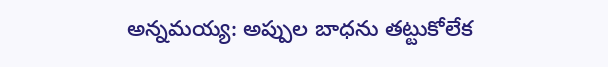అన్నమయ్య: అప్పుల బాధను తట్టుకోలేక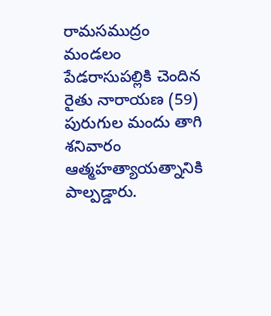రామసముద్రం మండలం పేడరాసుపల్లికి చెందిన రైతు నారాయణ (59) పురుగుల మందు తాగి శనివారం ఆత్మహత్యాయత్నానికి పాల్పడ్డారు.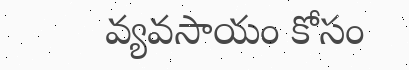వ్యవసాయం కోసం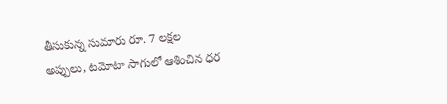తీసుకున్న సుమారు రూ. 7 లక్షల అప్పులు, టమోటా సాగులో ఆశించిన ధర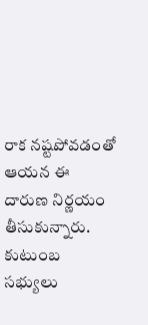రాక నష్టపోవడంతో ఆయన ఈ దారుణ నిర్ణయం తీసుకున్నారు. కుటుంబ సభ్యులు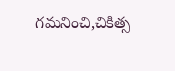గమనించి,చికిత్స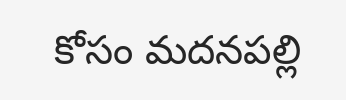కోసం మదనపల్లి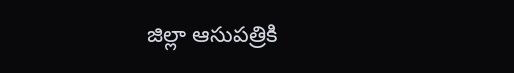జిల్లా ఆసుపత్రికి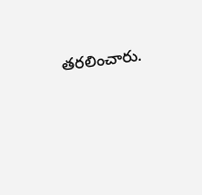తరలించారు.